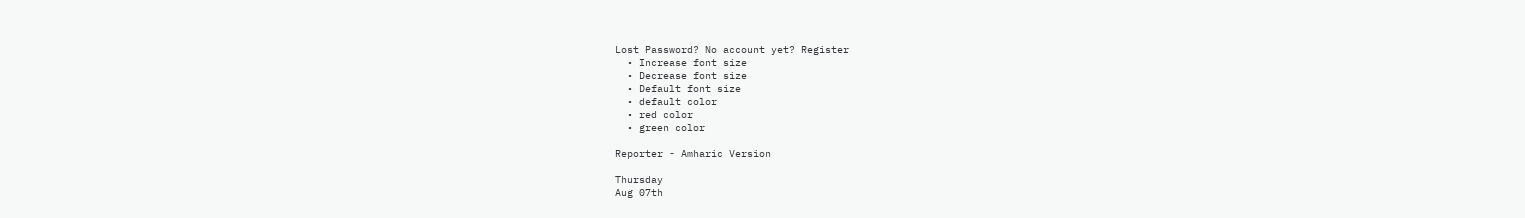Lost Password? No account yet? Register
  • Increase font size
  • Decrease font size
  • Default font size
  • default color
  • red color
  • green color

Reporter - Amharic Version

Thursday
Aug 07th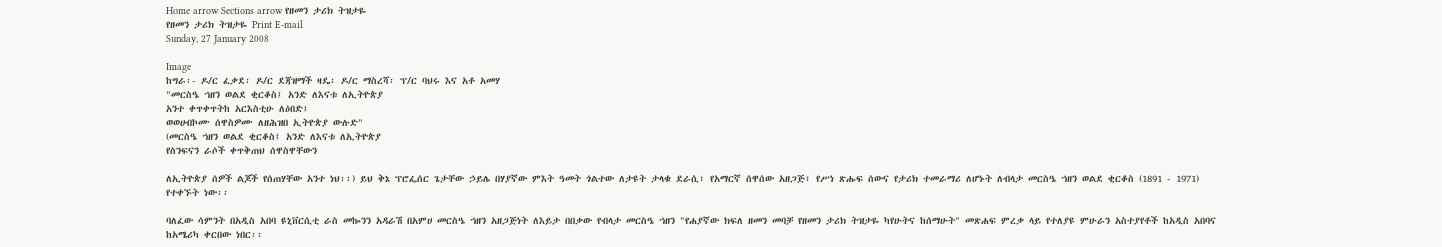Home arrow Sections arrow የዘመን ታሪክ ትዝታዬ
የዘመን ታሪክ ትዝታዬ Print E-mail
Sunday, 27 January 2008

Image
ከግራ፡- ዶ/ር ፈቃደ፡ ዶ/ር ደጃዝማች ዛዴ፡ ዶ/ር ማስረሻ፡ ፕ/ር ባህሩ እና አቶ አመሃ
"መርስዔ ኀዘን ወልደ ቂርቆስ፤ አንድ ለእናቱ ለኢትዮጵያ
አንተ ቀጥቀጥትከ አርእስቲሁ ለዕበድ፤
ወወሀብኮሙ ሰዋስዎሙ ለዘሕዝበ ኢትዮጵያ ውሉድ"
(መርስዔ ኀዘን ወልደ ቂርቆስ፤ አንድ ለእናቱ ለኢትዮጵያ
የስንፍናን ራሶች ቀጥቅጠህ ሰዋስዋቸውን

ለኢትዮጵያ ሰዎች ልጆች የሰጠሃቸው አንተ ነህ፡፡) ይህ ቅኔ ፕሮፌሰር ጌታቸው ኃይሌ በሃያኛው ምእት ዓመት ጎልተው ለታዩት ታላቁ ደራሲ፣ የአማርኛ ሰዋሰው አዘጋጅ፣ የሥነ ጽሑፍ ሰውና የታሪክ ተመራማሪ ለሆኑት ለብላታ መርስዔ ኀዘን ወልደ ቂርቆስ (1891 - 1971) የተቀኙት ነው፡፡

ባለፈው ሳምንት በአዲስ አበባ ዩኒቨርሲቲ ራስ መኰንን አዳራሽ በአምሀ መርስዔ ኀዘን አዘጋጅነት ለእይታ በበቃው የብላታ መርስዔ ኀዘን "የሐያኛው ክፍለ ዘመን መባቻ የዘመን ታሪክ ትዝታዬ ካየሁትና ከሰማሁት" መጽሐፍ ምረቃ ላይ የተለያዩ ምሁራን አስተያየቶች ከአዲስ አበባና ከአሜሪካ ቀርበው ነበር፡፡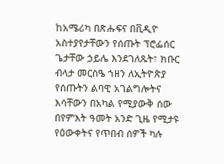ከአሜሪካ በጽሑፍና በቪዲዮ አስተያየታቸውን የሰጡት ፕሮፌሰር ጌታቸው ኃይሌ እንደገለጹት፣ ክቡር ብላታ መርስዔ ኀዘን ለኢትዮጵያ የሰጡትን ልባዊ አገልግሎትና እሳቸውን በአካል የሚያውቅ ሰው በየምእት ዓመት አንድ ጊዜ የሚታዩ የዕውቀትና የጥበብ ሰዎች ካሉ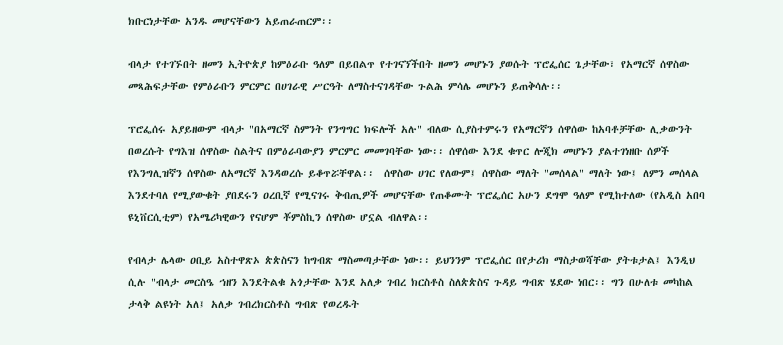ክቡርነታቸው አንዱ መሆናቸውን አይጠራጠርም፡፡

ብላታ የተገኙበት ዘመን ኢትዮጵያ ከምዕራቡ ዓለም በይበልጥ የተገናኘችበት ዘመን መሆኑን ያወሱት ፕሮፌሰር ጌታቸው፣ የአማርኛ ሰዋስው መጻሕፍታቸው የምዕራቡን ምርምር በሀገራዊ ሥርዓት ለማስተናገዳቸው ጉልሕ ምሳሌ መሆኑን ይጠቅሳሉ፡፡

ፕሮፌሰሩ አያይዘውም ብላታ "በአማርኛ ስምንት የንግግር ክፍሎች አሉ" ብለው ሲያስተምሩን የአማርኛን ሰዋሰው ከአባቶቻቸው ሊቃውንት በወረሱት የግእዝ ሰዋስው ስልትና በምዕራባውያን ምርምር መመገባቸው ነው፡፡ ሰዋሰው እንደ ቁጥር ሎጂክ መሆኑን ያልተገነዘቡ ሰዎች የእንግሊዝኛን ሰዋስው ለአማርኛ እንዳወረሱ ይቆጥሯቸዋል፡፡  ሰዋስው ሀገር የለውም፤ ሰዋስው ማለት "መሰላል" ማለት ነው፤ ለምን መሰላል እንደተባለ የሚያውቁት ያበደሩን ዐረቢኛ የሚናገሩ ቅብጢዎች መሆናቸው የጠቆሙት ፕሮፌሰር አሁን ደግሞ ዓለም የሚከተለው (የአዲስ አበባ ዩኒቨርሲቲም) የአሜሪካዊውን የናሆም ቾምስኪን ሰዋስው ሆኗል ብለዋል፡፡

የብላታ ሌላው ዐቢይ አስተዋጽኦ ጵጵስናን ከግብጽ ማስመጣታቸው ነው፡፡ ይህንንም ፕሮፌሰር በየታሪክ ማስታወሻቸው ያትቱታል፤ እንዲህ ሲሉ "ብላታ መርስዔ ኀዘን እንደትልቁ አጎታቸው እንደ አለቃ ገብረ ክርስቶስ ስለጵጵስና ጉዳይ ግብጽ ሄደው ነበር፡፡ ግን በሁለቱ መካከል ታላቅ ልዩነት አለ፤ አለቃ ገብረክርስቶስ ግብጽ የወረዱት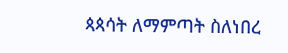ጳጳሳት ለማምጣት ስለነበረ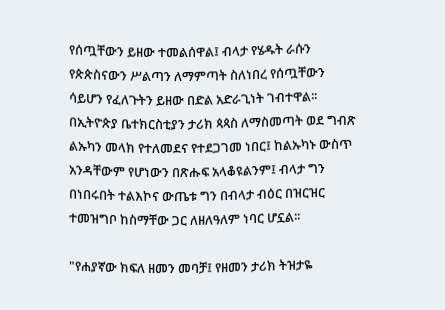የሰጧቸውን ይዘው ተመልሰዋል፤ ብላታ የሄዱት ራሱን የጵጵስናውን ሥልጣን ለማምጣት ስለነበረ የሰጧቸውን ሳይሆን የፈለጉትን ይዘው በድል አድራጊነት ገብተዋል፡፡ በኢትዮጵያ ቤተክርስቲያን ታሪክ ጳጳስ ለማስመጣት ወደ ግብጽ ልኡካን መላክ የተለመደና የተደጋገመ ነበር፤ ከልኡካኑ ውስጥ አንዳቸውም የሆነውን በጽሑፍ አላቆዩልንም፤ ብላታ ግን በነበሩበት ተልእኮና ውጤቱ ግን በብላታ ብዕር በዝርዝር ተመዝግቦ ከስማቸው ጋር ለዘለዓለም ነባር ሆኗል፡፡

"የሐያኛው ክፍለ ዘመን መባቻ፤ የዘመን ታሪክ ትዝታዬ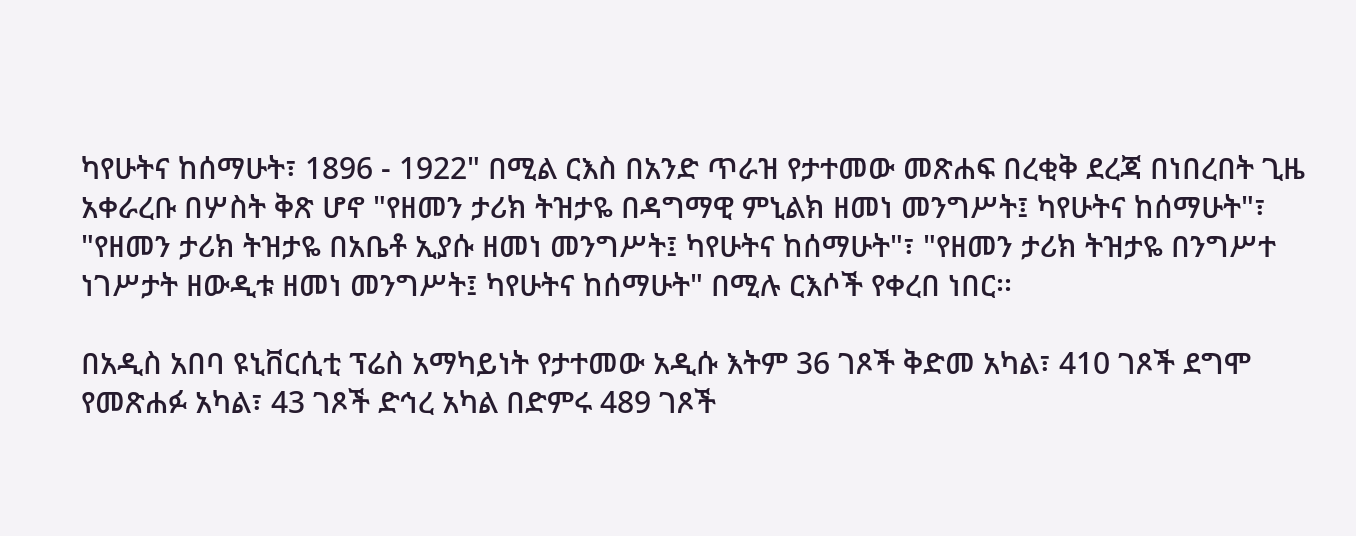ካየሁትና ከሰማሁት፣ 1896 - 1922" በሚል ርእስ በአንድ ጥራዝ የታተመው መጽሐፍ በረቂቅ ደረጃ በነበረበት ጊዜ አቀራረቡ በሦስት ቅጽ ሆኖ "የዘመን ታሪክ ትዝታዬ በዳግማዊ ምኒልክ ዘመነ መንግሥት፤ ካየሁትና ከሰማሁት"፣ "የዘመን ታሪክ ትዝታዬ በአቤቶ ኢያሱ ዘመነ መንግሥት፤ ካየሁትና ከሰማሁት"፣ "የዘመን ታሪክ ትዝታዬ በንግሥተ ነገሥታት ዘውዲቱ ዘመነ መንግሥት፤ ካየሁትና ከሰማሁት" በሚሉ ርእሶች የቀረበ ነበር፡፡

በአዲስ አበባ ዩኒቨርሲቲ ፕሬስ አማካይነት የታተመው አዲሱ እትም 36 ገጾች ቅድመ አካል፣ 410 ገጾች ደግሞ የመጽሐፉ አካል፣ 43 ገጾች ድኅረ አካል በድምሩ 489 ገጾች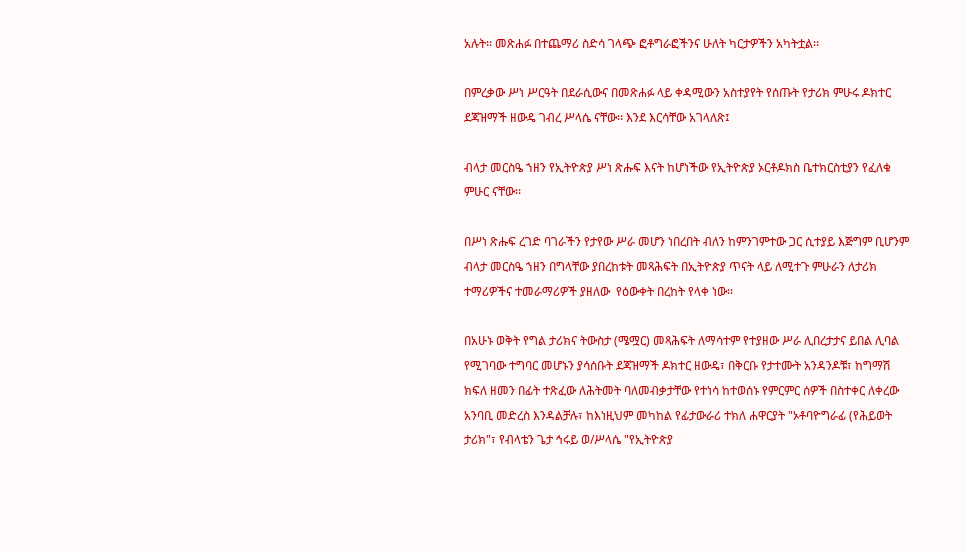አሉት፡፡ መጽሐፉ በተጨማሪ ስድሳ ገላጭ ፎቶግራፎችንና ሁለት ካርታዎችን አካትቷል፡፡

በምረቃው ሥነ ሥርዓት በደራሲውና በመጽሐፉ ላይ ቀዳሚውን አስተያየት የሰጡት የታሪክ ምሁሩ ዶክተር ደጃዝማች ዘውዴ ገብረ ሥላሴ ናቸው፡፡ እንደ እርሳቸው አገላለጽ፤

ብላታ መርስዔ ኀዘን የኢትዮጵያ ሥነ ጽሑፍ እናት ከሆነችው የኢትዮጵያ ኦርቶዶክስ ቤተክርስቲያን የፈለቁ ምሁር ናቸው፡፡

በሥነ ጽሑፍ ረገድ ባገራችን የታየው ሥራ መሆን ነበረበት ብለን ከምንገምተው ጋር ሲተያይ እጅግም ቢሆንም ብላታ መርስዔ ኀዘን በግላቸው ያበረከቱት መጻሕፍት በኢትዮጵያ ጥናት ላይ ለሚተጉ ምሁራን ለታሪክ ተማሪዎችና ተመራማሪዎች ያዘለው  የዕውቀት በረከት የላቀ ነው፡፡

በአሁኑ ወቅት የግል ታሪክና ትውስታ (ሜሟር) መጻሕፍት ለማሳተም የተያዘው ሥራ ሊበረታታና ይበል ሊባል የሚገባው ተግባር መሆኑን ያሳሰቡት ደጃዝማች ዶክተር ዘውዴ፣ በቅርቡ የታተሙት አንዳንዶቹ፣ ከግማሽ ክፍለ ዘመን በፊት ተጽፈው ለሕትመት ባለመብቃታቸው የተነሳ ከተወሰኑ የምርምር ሰዎች በስተቀር ለቀረው አንባቢ መድረስ እንዳልቻሉ፣ ከእነዚህም መካከል የፊታውራሪ ተክለ ሐዋርያት "ኦቶባዮግራፊ (የሕይወት ታሪክ"፣ የብላቴን ጌታ ኅሩይ ወ/ሥላሴ "የኢትዮጵያ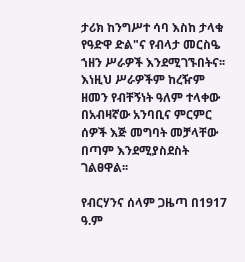ታሪክ ከንግሥተ ሳባ እስከ ታላቁ የዓድዋ ድል"ና የብላታ መርስዔ ኀዘን ሥራዎች እንደሚገኙበትና፡፡ እነዚህ ሥራዎችም ከረዥም ዘመን የብቸኝነት ዓለም ተላቀው በአብዛኛው አንባቢና ምርምር ሰዎች እጅ መግባት መቻላቸው በጣም እንደሚያስደስት ገልፀዋል፡፡

የብርሃንና ሰላም ጋዜጣ በ1917 ዓ.ም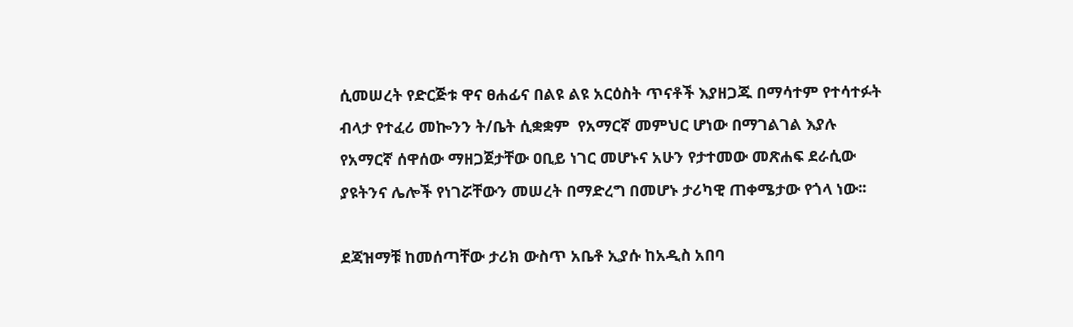ሲመሠረት የድርጅቱ ዋና ፀሐፊና በልዩ ልዩ አርዕስት ጥናቶች እያዘጋጁ በማሳተም የተሳተፉት ብላታ የተፈሪ መኰንን ት/ቤት ሲቋቋም  የአማርኛ መምህር ሆነው በማገልገል እያሉ የአማርኛ ሰዋሰው ማዘጋጀታቸው ዐቢይ ነገር መሆኑና አሁን የታተመው መጽሐፍ ደራሲው ያዩትንና ሌሎች የነገሯቸውን መሠረት በማድረግ በመሆኑ ታሪካዊ ጠቀሜታው የጎላ ነው፡፡

ደጃዝማቹ ከመሰጣቸው ታሪክ ውስጥ አቤቶ ኢያሱ ከአዲስ አበባ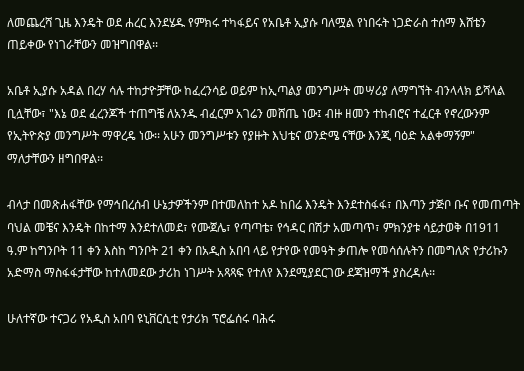ለመጨረሻ ጊዜ እንዴት ወደ ሐረር እንደሄዱ የምክሩ ተካፋይና የአቤቶ ኢያሱ ባለሟል የነበሩት ነጋድራስ ተሰማ እሸቴን ጠይቀው የነገራቸውን መዝግበዋል፡፡

አቤቶ ኢያሱ አዳል በረሃ ሳሉ ተከታዮቻቸው ከፈረንሳይ ወይም ከኢጣልያ መንግሥት መሣሪያ ለማግኘት ብንላላክ ይሻላል ቢሏቸው፣ "እኔ ወደ ፈረንጆች ተጠግቼ ለአንዱ ብፈርም አገሬን መሸጤ ነው፤ ብዙ ዘመን ተከብሮና ተፈርቶ የኖረውንም የኢትዮጵያ መንግሥት ማዋረዴ ነው፡፡ አሁን መንግሥቱን የያዙት እህቴና ወንድሜ ናቸው እንጂ ባዕድ አልቀማኝም"  ማለታቸውን ዘግበዋል፡፡

ብላታ በመጽሐፋቸው የማኅበረሰብ ሁኔታዎችንም በተመለከተ አዶ ከበሬ እንዴት እንደተስፋፋ፣ በእጣን ታጅቦ ቡና የመጠጣት ባህል መቼና እንዴት በከተማ እንደተለመደ፣ የሙጀሌ፣ የጣጣቴ፣ የኅዳር በሽታ አመጣጥ፣ ምክንያቱ ሳይታወቅ በ1911 ዓ.ም ከግንቦት 11 ቀን እስከ ግንቦት 21 ቀን በአዲስ አበባ ላይ የታየው የመዓት ቃጠሎ የመሳሰሉትን በመግለጽ የታሪኩን አድማስ ማስፋፋታቸው ከተለመደው ታሪከ ነገሥት አጻጻፍ የተለየ እንደሚያደርገው ደጃዝማች ያስረዳሉ፡፡

ሁለተኛው ተናጋሪ የአዲስ አበባ ዩኒቨርሲቲ የታሪክ ፕሮፌሰሩ ባሕሩ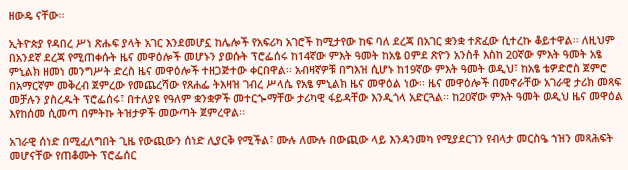ዘውዴ ናቸው፡፡

ኢትዮጵያ የዳበረ ሥነ ጽሑፍ ያላት አገር እንደመሆኗ ከሌሎች የአፍሪካ አገሮች ከሚታየው ከፍ ባለ ደረጃ በአገር ቋንቋ ተጽፈው ሲተረኩ ቆይተዋል፡፡ ለዚህም በአንደኛ ደረጃ የሚጠቀሱት ዜና መዋዕሎች መሆኑን ያወሱት ፕሮፌሰሩ ከ14ኛው ምእት ዓመት ከአፄ ዐምደ ጽዮን አንስቶ እስከ 20ኛው ምእት ዓመት አፄ ምኒልክ ዘመነ መንግሥት ድረስ ዜና መዋዕሎች ተዘጋጅተው ቀርበዋል፡፡ አብዛኛዎቹ በግእዝ ሲሆኑ ከ19ኛው ምእት ዓመት ወዲህ፣ ከአፄ ቴዎድሮስ ጀምሮ በአማርኛም መቅረብ ጀምረው የመጨረሻው የጸሐፌ ትእዛዝ ገብረ ሥላሴ የአፄ ምኒልክ ዜና መዋዕል ነው፡፡ ዜና መዋዕሎች በመኖራቸው አገራዊ ታሪክ መጻፍ መቻሉን ያስረዱት ፕሮፌሰሩ፣ በተለያዩ የዓለም ቋንቋዎች መተርጐማቸው ታሪካዊ ፋይዳቸው እንዲጎላ አድርጓል፡፡ ከ20ኛው ምእት ዓመት ወዲህ ዜና መዋዕል እየከሰመ ሲመጣ በምትኩ ትዝታዎች መውጣት ጀምረዋል፡፡

አገራዊ ሰነድ በሚፈለግበት ጊዜ የውጪውን ሰነድ ሊያርቅ የሚችል፣ ሙሉ ለሙሉ በውጪው ላይ እንዳንመካ የሚያደርገን የብላታ መርስዔ ኀዝን መጻሕፍት መሆናቸው የጠቆሙት ፕሮፌሰር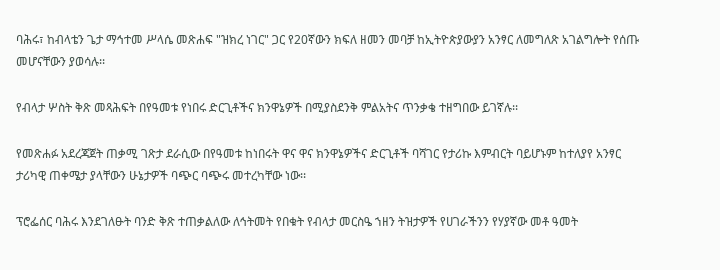ባሕሩ፣ ከብላቴን ጌታ ማኅተመ ሥላሴ መጽሐፍ "ዝክረ ነገር" ጋር የ20ኛውን ክፍለ ዘመን መባቻ ከኢትዮጵያውያን አንፃር ለመግለጽ አገልግሎት የሰጡ መሆናቸውን ያወሳሉ፡፡

የብላታ ሦስት ቅጽ መጻሕፍት በየዓመቱ የነበሩ ድርጊቶችና ክንዋኔዎች በሚያስደንቅ ምልአትና ጥንቃቄ ተዘግበው ይገኛሉ፡፡

የመጽሐፉ አደረጃጀት ጠቃሚ ገጽታ ደራሲው በየዓመቱ ከነበሩት ዋና ዋና ክንዋኔዎችና ድርጊቶች ባሻገር የታሪኩ እምብርት ባይሆኑም ከተለያየ አንፃር ታሪካዊ ጠቀሜታ ያላቸውን ሁኔታዎች ባጭር ባጭሩ መተረካቸው ነው፡፡

ፕሮፌሰር ባሕሩ እንደገለፁት ባንድ ቅጽ ተጠቃልለው ለኅትመት የበቁት የብላታ መርስዔ ኀዘን ትዝታዎች የሀገራችንን የሃያኛው መቶ ዓመት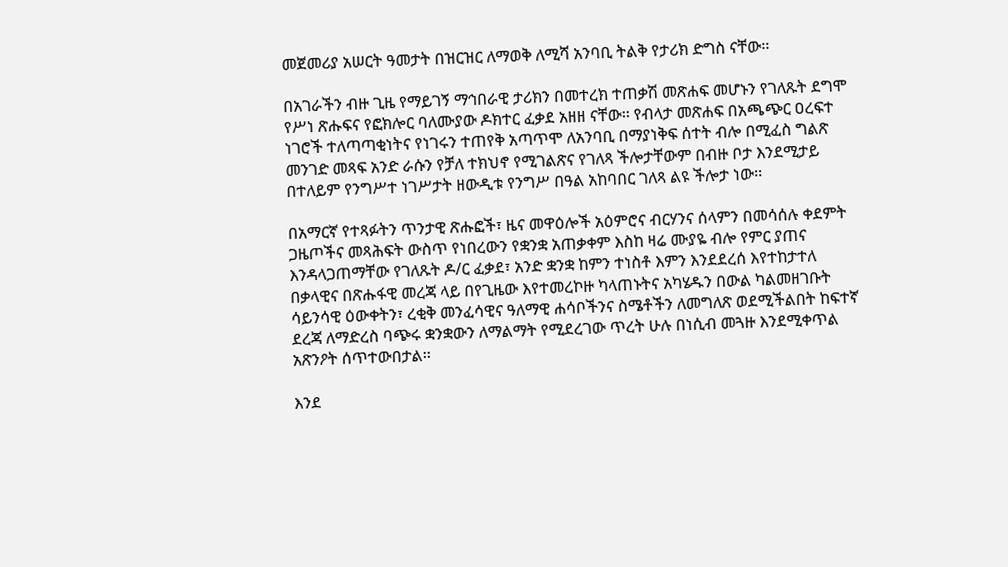መጀመሪያ አሠርት ዓመታት በዝርዝር ለማወቅ ለሚሻ አንባቢ ትልቅ የታሪክ ድግስ ናቸው፡፡

በአገራችን ብዙ ጊዜ የማይገኝ ማኅበራዊ ታሪክን በመተረክ ተጠቃሽ መጽሐፍ መሆኑን የገለጹት ደግሞ የሥነ ጽሑፍና የፎክሎር ባለሙያው ዶክተር ፈቃደ አዘዘ ናቸው፡፡ የብላታ መጽሐፍ በአጫጭር ዐረፍተ ነገሮች ተለጣጣቂነትና የነገሩን ተጠየቅ አጣጥሞ ለአንባቢ በማያነቅፍ ሰተት ብሎ በሚፈስ ግልጽ መንገድ መጻፍ አንድ ራሱን የቻለ ተክህኖ የሚገልጽና የገለጻ ችሎታቸውም በብዙ ቦታ እንደሚታይ በተለይም የንግሥተ ነገሥታት ዘውዲቱ የንግሥ በዓል አከባበር ገለጻ ልዩ ችሎታ ነው፡፡

በአማርኛ የተጻፉትን ጥንታዊ ጽሑፎች፣ ዜና መዋዕሎች አዕምሮና ብርሃንና ሰላምን በመሳሰሉ ቀደምት ጋዜጦችና መጻሕፍት ውስጥ የነበረውን የቋንቋ አጠቃቀም እስከ ዛሬ ሙያዬ ብሎ የምር ያጠና እንዳላጋጠማቸው የገለጹት ዶ/ር ፈቃደ፣ አንድ ቋንቋ ከምን ተነስቶ እምን እንደደረሰ እየተከታተለ በቃላዊና በጽሑፋዊ መረጃ ላይ በየጊዜው እየተመረኮዙ ካላጠኑትና አካሄዱን በውል ካልመዘገቡት ሳይንሳዊ ዕውቀትን፣ ረቂቅ መንፈሳዊና ዓለማዊ ሐሳቦችንና ስሜቶችን ለመግለጽ ወደሚችልበት ከፍተኛ ደረጃ ለማድረስ ባጭሩ ቋንቋውን ለማልማት የሚደረገው ጥረት ሁሉ በነሲብ መጓዙ እንደሚቀጥል አጽንዖት ሰጥተውበታል፡፡

እንደ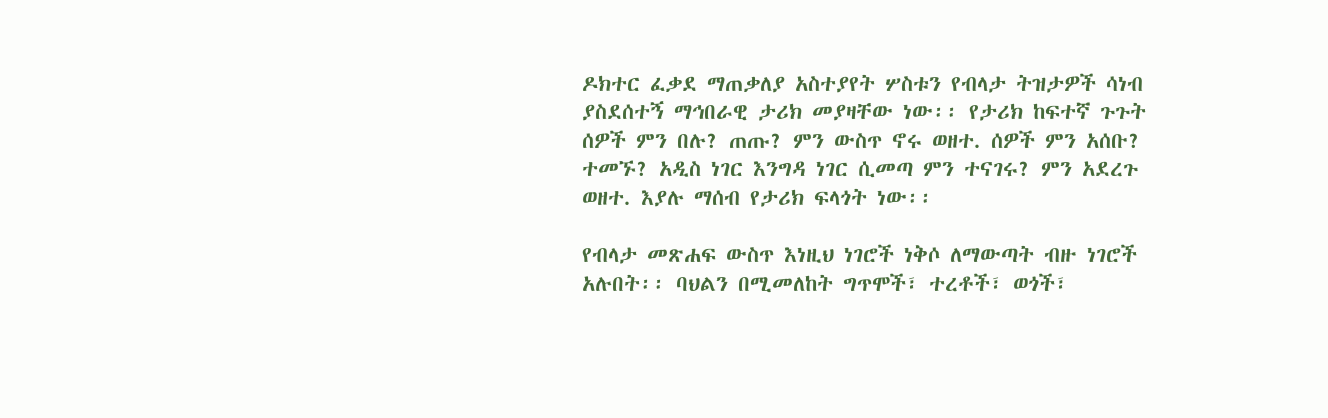ዶክተር ፈቃደ ማጠቃለያ አስተያየት ሦስቱን የብላታ ትዝታዎች ሳነብ ያስደሰተኝ ማኅበራዊ ታሪክ መያዛቸው ነው፡፡ የታሪክ ከፍተኛ ጉጉት ሰዎች ምን በሉ? ጠጡ? ምን ውስጥ ኖሩ ወዘተ. ሰዎች ምን አሰቡ? ተመኙ? አዲስ ነገር እንግዳ ነገር ሲመጣ ምን ተናገሩ? ምን አደረጉ ወዘተ. እያሉ ማሰብ የታሪክ ፍላጎት ነው፡፡

የብላታ መጽሐፍ ውስጥ እነዚህ ነገሮች ነቅሶ ለማውጣት ብዙ ነገሮች አሉበት፡፡ ባህልን በሚመለከት ግጥሞች፣ ተረቶች፣ ወጎች፣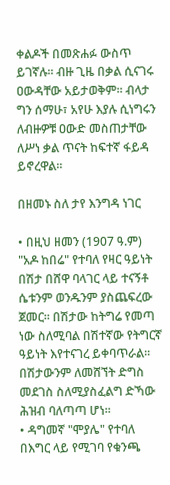ቀልዶች በመጽሐፉ ውስጥ ይገኛሉ፡፡ ብዙ ጊዜ በቃል ሲናገሩ ዐውዳቸው አይታወቅም፡፡ ብላታ ግን ሰማሁ፣ አየሁ እያሉ ሲነግሩን ለብዙዎቹ ዐውድ መስጠታቸው ለሥነ ቃል ጥናት ከፍተኛ ፋይዳ ይኖረዋል፡፡

በዘመኑ ስለ ታየ እንግዳ ነገር

• በዚህ ዘመን (1907 ዓ.ም) "አዶ ከበሬ" የተባለ የዛር ዓይነት በሽታ በሸዋ ባላገር ላይ ተናኝቶ ሴቱንም ወንዱንም ያስጨፍረው ጀመር፡፡ በሽታው ከትግሬ የመጣ ነው ስለሚባል በሽተኛው የትግርኛ ዓይነት እየተናገረ ይቀባጥራል፡፡ በሽታውንም ለመሸኘት ድግስ መደገስ ስለሚያስፈልግ ድኻው ሕዝብ ባለጣጣ ሆነ፡፡
• ዳግመኛ "ሞያሌ" የተባለ በእግር ላይ የሚገባ የቁንጫ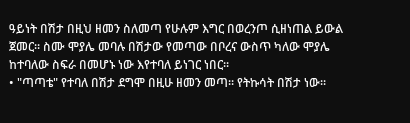ዓይነት በሽታ በዚህ ዘመን ስለመጣ የሁሉም እግር በወረንጦ ሲዘነጠል ይውል ጀመር፡፡ ስሙ ሞያሌ መባሉ በሽታው የመጣው በቦረና ውስጥ ካለው ሞያሌ ከተባለው ስፍራ በመሆኑ ነው እየተባለ ይነገር ነበር፡፡
• "ጣጣቴ" የተባለ በሽታ ደግሞ በዚሁ ዘመን መጣ፡፡ የትኩሳት በሽታ ነው፡፡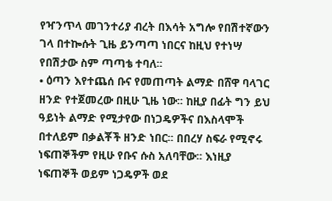የዣንጥላ መገንተሪያ ብረት በእሳት አግሎ የበሽተኛውን ገላ በተኰሱት ጊዜ ይንጣጣ ነበርና ከዚህ የተነሣ የበሽታው ስም ጣጣቴ ተባለ፡፡
• ዕጣን እየተጨሰ ቡና የመጠጣት ልማድ በሸዋ ባላገር ዘንድ የተጀመረው በዚሁ ጊዜ ነው፡፡ ከዚያ በፊት ግን ይህ ዓይነት ልማድ የሚታየው በነጋዴዎችና በእስላሞች በተለይም በቃልቾች ዘንድ ነበር፡፡ በበረሃ ስፍራ የሚኖሩ ነፍጠኞችም የዚሁ የቡና ሱስ አለባቸው፡፡ እነዚያ ነፍጠኞች ወይም ነጋዴዎች ወደ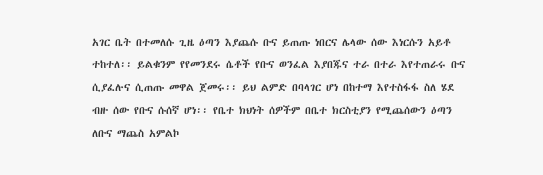አገር ቤት በተመለሱ ጊዜ ዕጣን እያጨሱ ቡና ይጠጡ ነበርና ሌላው ሰው እነርሱን አይቶ ተከተለ፡፡ ይልቁንም የየመንደሩ ሴቶች የቡና ወንፈል እያበጁና ተራ በተራ እየተጠራሩ ቡና ሲያፈሉና ሲጠጡ መዋል ጀመሩ፡፡ ይህ ልምድ በባላገር ሆነ በከተማ እየተስፋፋ ስለ ሄደ ብዙ ሰው የቡና ሱሰኛ ሆነ፡፡ የቤተ ክህነት ሰዎችም በቤተ ክርስቲያን የሚጨሰውን ዕጣን ለቡና ማጨስ አምልኮ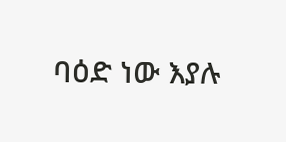ባዕድ ነው እያሉ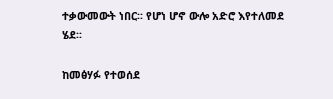ተቃውመውት ነበር፡፡ የሆነ ሆኖ ውሎ አድሮ እየተለመደ ሄደ፡፡

ከመፅሃፉ የተወሰደ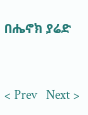በሔኖክ ያሬድ


< Prev   Next >